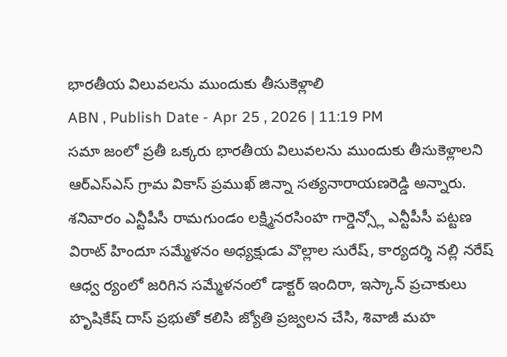భారతీయ విలువలను ముందుకు తీసుకెళ్లాలి
ABN , Publish Date - Apr 25 , 2026 | 11:19 PM
సమా జంలో ప్రతీ ఒక్కరు భారతీయ విలువలను ముందుకు తీసుకెళ్లాలని ఆర్ఎస్ఎస్ గ్రామ వికాస్ ప్రముఖ్ జిన్నా సత్యనారాయణరెడ్డి అన్నారు. శనివారం ఎన్టీపీసీ రామగుండం లక్ష్మినరసింహ గార్డెన్స్లో ఎన్టీపీసీ పట్టణ విరాట్ హిందూ సమ్మేళనం అధ్యక్షుడు వొల్లాల సురేష్, కార్యదర్శి నల్లి నరేష్ ఆధ్వ ర్యంలో జరిగిన సమ్మేళనంలో డాక్టర్ ఇందిరా, ఇస్కాన్ ప్రచాకులు హృషికేష్ దాస్ ప్రభుతో కలిసి జ్యోతి ప్రజ్వలన చేసి, శివాజీ మహ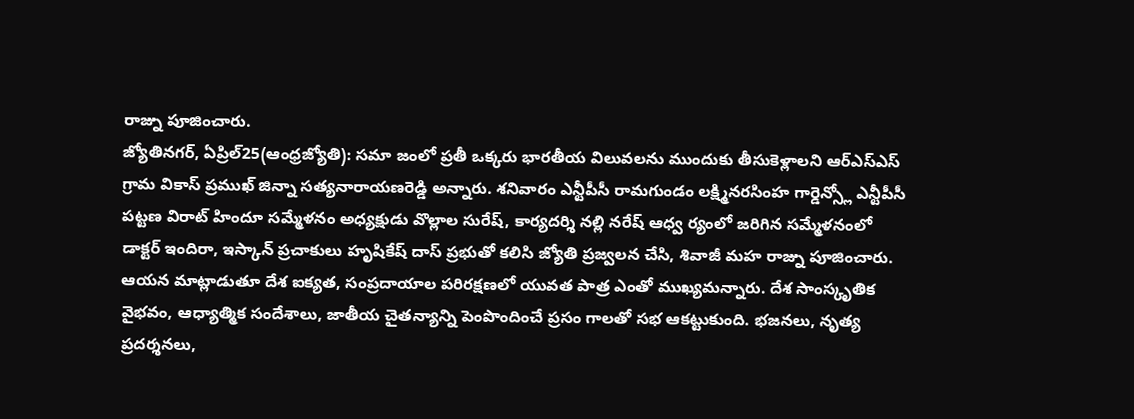రాజ్ను పూజించారు.
జ్యోతినగర్, ఏప్రిల్25(ఆంధ్రజ్యోతి): సమా జంలో ప్రతీ ఒక్కరు భారతీయ విలువలను ముందుకు తీసుకెళ్లాలని ఆర్ఎస్ఎస్ గ్రామ వికాస్ ప్రముఖ్ జిన్నా సత్యనారాయణరెడ్డి అన్నారు. శనివారం ఎన్టీపీసీ రామగుండం లక్ష్మినరసింహ గార్డెన్స్లో ఎన్టీపీసీ పట్టణ విరాట్ హిందూ సమ్మేళనం అధ్యక్షుడు వొల్లాల సురేష్, కార్యదర్శి నల్లి నరేష్ ఆధ్వ ర్యంలో జరిగిన సమ్మేళనంలో డాక్టర్ ఇందిరా, ఇస్కాన్ ప్రచాకులు హృషికేష్ దాస్ ప్రభుతో కలిసి జ్యోతి ప్రజ్వలన చేసి, శివాజీ మహ రాజ్ను పూజించారు. ఆయన మాట్లాడుతూ దేశ ఐక్యత, సంప్రదాయాల పరిరక్షణలో యువత పాత్ర ఎంతో ముఖ్యమన్నారు. దేశ సాంస్కృతిక వైభవం, ఆధ్యాత్మిక సందేశాలు, జాతీయ చైతన్యాన్ని పెంపొందించే ప్రసం గాలతో సభ ఆకట్టుకుంది. భజనలు, నృత్య ప్రదర్శనలు,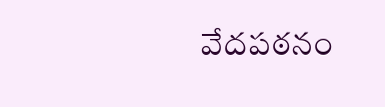వేదపఠనం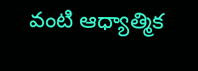వంటి ఆధ్యాత్మిక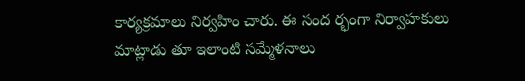కార్యక్రమాలు నిర్వహిం చారు. ఈ సంద ర్భంగా నిర్వాహకులు మాట్లాడు తూ ఇలాంటి సమ్మేళనాలు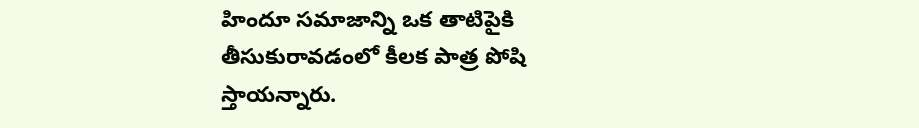హిందూ సమాజాన్ని ఒక తాటిపైకి తీసుకురావడంలో కీలక పాత్ర పోషి స్తాయన్నారు.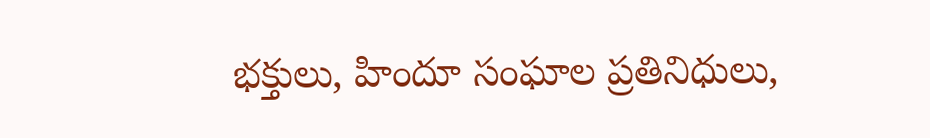భక్తులు, హిందూ సంఘాల ప్రతినిధులు,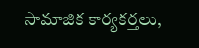సామాజిక కార్యకర్తలు,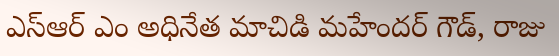ఎస్ఆర్ ఎం అధినేత మాచిడి మహేందర్ గౌడ్, రాజు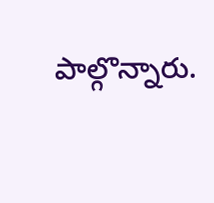పాల్గొన్నారు.